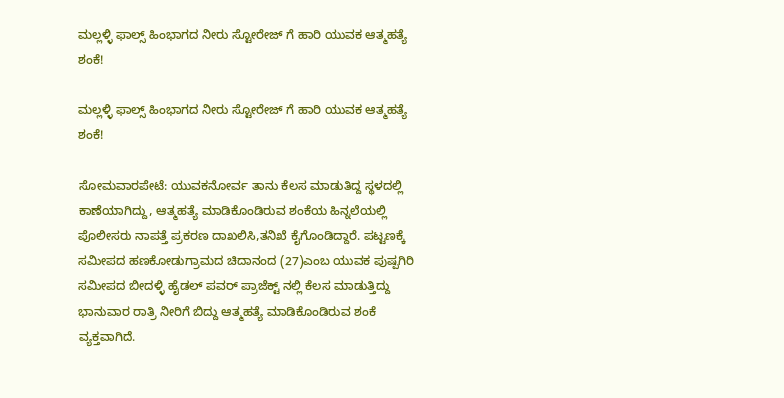ಮಲ್ಲಳ್ಳಿ‌ ಫಾಲ್ಸ್ ಹಿಂಭಾಗದ ನೀರು ಸ್ಟೋರೇಜ್ ಗೆ ಹಾರಿ ಯುವಕ ಆತ್ಮಹತ್ಯೆ ಶಂಕೆ!

ಮಲ್ಲಳ್ಳಿ‌ ಫಾಲ್ಸ್ ಹಿಂಭಾಗದ ನೀರು ಸ್ಟೋರೇಜ್ ಗೆ ಹಾರಿ ಯುವಕ ಆತ್ಮಹತ್ಯೆ ಶಂಕೆ!

ಸೋಮವಾರಪೇಟೆ: ಯುವಕನೋರ್ವ ತಾನು ಕೆಲಸ ಮಾಡುತಿದ್ದ ಸ್ಥಳದಲ್ಲಿ ಕಾಣೆಯಾಗಿದ್ದು, ಆತ್ಮಹತ್ಯೆ ಮಾಡಿಕೊಂಡಿರುವ ಶಂಕೆಯ ಹಿನ್ನಲೆಯಲ್ಲಿ ಪೊಲೀಸರು ನಾಪತ್ತೆ ಪ್ರಕರಣ ದಾಖಲಿಸಿ,ತನಿಖೆ ಕೈಗೊಂಡಿದ್ದಾರೆ. ಪಟ್ಟಣಕ್ಕೆ ಸಮೀಪದ ಹಣಕೋಡುಗ್ರಾಮದ ಚಿದಾನಂದ (27)ಎಂಬ ಯುವಕ ಪುಷ್ಪಗಿರಿ ಸಮೀಪದ ಬೀದಳ್ಳಿ ಹೈಡಲ್ ಪವರ್ ಪ್ರಾಜೆಕ್ಟ್ ನಲ್ಲಿ ಕೆಲಸ ಮಾಡುತ್ತಿದ್ದು ಭಾನುವಾರ ರಾತ್ರಿ ನೀರಿಗೆ ಬಿದ್ದು ಆತ್ಮಹತ್ಯೆ ಮಾಡಿಕೊಂಡಿರುವ ಶಂಕೆ ವ್ಯಕ್ತವಾಗಿದೆ.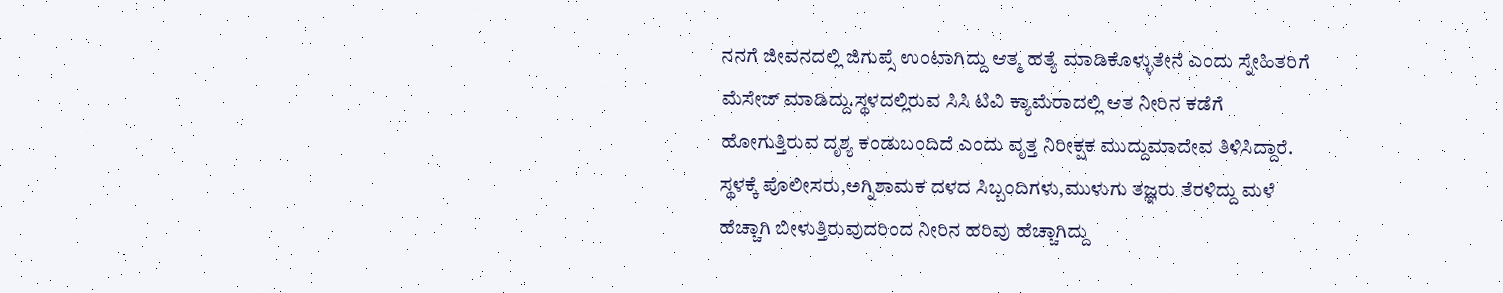ನನಗೆ ಜೀವನದಲ್ಲಿ ಜಿಗುಪ್ಸೆ ಉಂಟಾಗಿದ್ದು ಆತ್ಮ ಹತ್ಯೆ ಮಾಡಿಕೊಳ್ಳುತೇನೆ ಎಂದು ಸ್ನೇಹಿತರಿಗೆ ಮೆಸೇಜ್ ಮಾಡಿದ್ದು.ಸ್ಥಳದಲ್ಲಿರುವ ಸಿಸಿ ಟಿವಿ ಕ್ಯಾಮೆರಾದಲ್ಲಿ ಆತ ನೀರಿನ ಕಡೆಗೆ ಹೋಗುತ್ತಿರುವ ದೃಶ್ಯ ಕಂಡುಬಂದಿದೆ ಎಂದು ವೃತ್ತ ನಿರೀಕ್ಷಕ ಮುದ್ದುಮಾದೇವ ತಿಳಿಸಿದ್ದಾರೆ. ಸ್ಥಳಕ್ಕೆ ಪೊಲೀಸರು,ಅಗ್ನಿಶಾಮಕ ದಳದ ಸಿಬ್ಬಂದಿಗಳು,ಮುಳುಗು ತಜ್ಞರು ತೆರಳಿದ್ದು ಮಳೆ ಹೆಚ್ಚಾಗಿ ಬೀಳುತ್ತಿರುವುದರಿಂದ ನೀರಿನ ಹರಿವು ಹೆಚ್ಚಾಗಿದ್ದು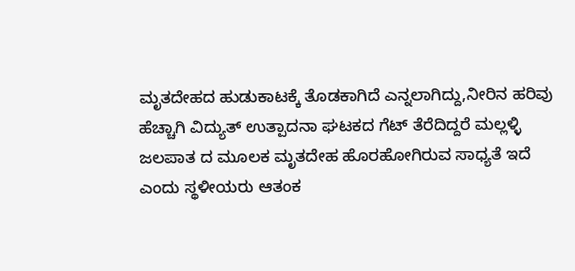ಮೃತದೇಹದ ಹುಡುಕಾಟಕ್ಕೆ ತೊಡಕಾಗಿದೆ ಎನ್ನಲಾಗಿದ್ದು,ನೀರಿನ ಹರಿವು ಹೆಚ್ಚಾಗಿ ವಿದ್ಯುತ್ ಉತ್ಪಾದನಾ ಘಟಕದ ಗೆಟ್ ತೆರೆದಿದ್ದರೆ ಮಲ್ಲಳ್ಳಿ ಜಲಪಾತ ದ ಮೂಲಕ ಮೃತದೇಹ ಹೊರಹೋಗಿರುವ ಸಾಧ್ಯತೆ ಇದೆ ಎಂದು ಸ್ಥಳೀಯರು ಆತಂಕ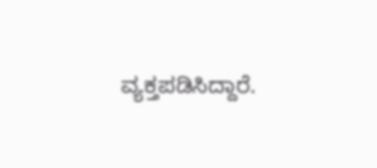ವ್ಯಕ್ತಪಡಿಸಿದ್ದಾರೆ.